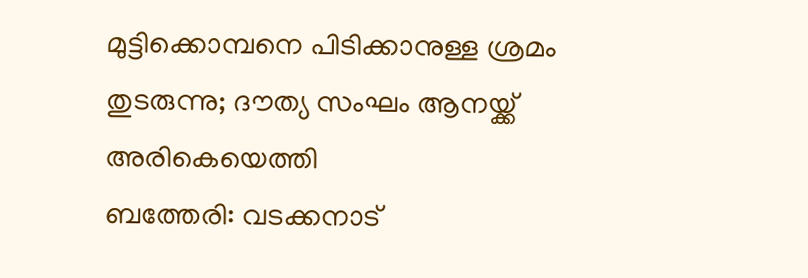മുട്ടിക്കൊമ്പനെ പിടിക്കാനുള്ള ശ്രമം തുടരുന്നു; ദൗത്യ സംഘം ആനയ്ക്ക് അരികെയെത്തി
ബത്തേരി: വടക്കനാട്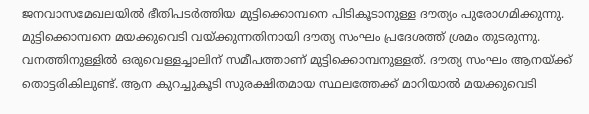ജനവാസമേഖലയിൽ ഭീതിപടർത്തിയ മുട്ടിക്കൊമ്പനെ പിടികൂടാനുള്ള ദൗത്യം പുരോഗമിക്കുന്നു. മുട്ടിക്കൊമ്പനെ മയക്കുവെടി വയ്ക്കുന്നതിനായി ദൗത്യ സംഘം പ്രദേശത്ത് ശ്രമം തുടരുന്നു. വനത്തിനുള്ളിൽ ഒരുവെള്ളച്ചാലിന് സമീപത്താണ് മുട്ടിക്കൊമ്പനുള്ളത്. ദൗത്യ സംഘം ആനയ്ക്ക് തൊട്ടരികിലുണ്ട്. ആന കുറച്ചുകൂടി സുരക്ഷിതമായ സ്ഥലത്തേക്ക് മാറിയാൽ മയക്കുവെടി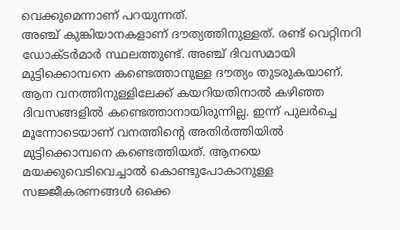വെക്കുമെന്നാണ് പറയുന്നത്.
അഞ്ച് കുങ്കിയാനകളാണ് ദൗത്യത്തിനുള്ളത്. രണ്ട് വെറ്റിനറി ഡോക്ടർമാർ സ്ഥലത്തുണ്ട്. അഞ്ച് ദിവസമായി മുട്ടിക്കൊമ്പനെ കണ്ടെത്താനുള്ള ദൗത്യം തുടരുകയാണ്. ആന വനത്തിനുള്ളിലേക്ക് കയറിയതിനാൽ കഴിഞ്ഞ ദിവസങ്ങളിൽ കണ്ടെത്താനായിരുന്നില്ല. ഇന്ന് പുലർച്ചെ മൂന്നോടെയാണ് വനത്തിന്റെ അതിർത്തിയിൽ മുട്ടിക്കൊമ്പനെ കണ്ടെത്തിയത്. ആനയെ മയക്കുവെടിവെച്ചാൽ കൊണ്ടുപോകാനുള്ള സജ്ജീകരണങ്ങൾ ഒക്കെ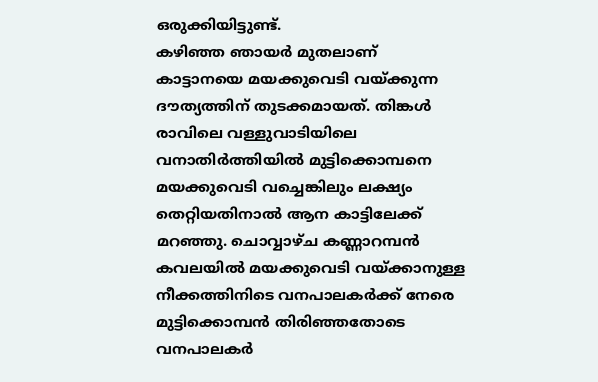ഒരുക്കിയിട്ടുണ്ട്.
കഴിഞ്ഞ ഞായർ മുതലാണ് കാട്ടാനയെ മയക്കുവെടി വയ്ക്കുന്ന ദൗത്യത്തിന് തുടക്കമായത്. തിങ്കൾ രാവിലെ വള്ളുവാടിയിലെ വനാതിർത്തിയിൽ മുട്ടിക്കൊമ്പനെ മയക്കുവെടി വച്ചെങ്കിലും ലക്ഷ്യം തെറ്റിയതിനാൽ ആന കാട്ടിലേക്ക് മറഞ്ഞു. ചൊവ്വാഴ്ച കണ്ണാറമ്പൻ കവലയിൽ മയക്കുവെടി വയ്ക്കാനുള്ള നീക്കത്തിനിടെ വനപാലകർക്ക് നേരെ മുട്ടിക്കൊമ്പൻ തിരിഞ്ഞതോടെ വനപാലകർ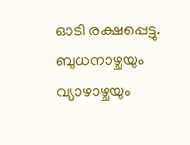ഓടി രക്ഷപ്പെട്ടു. ബുധനാഴ്ചയും വ്യാഴാഴ്ചയും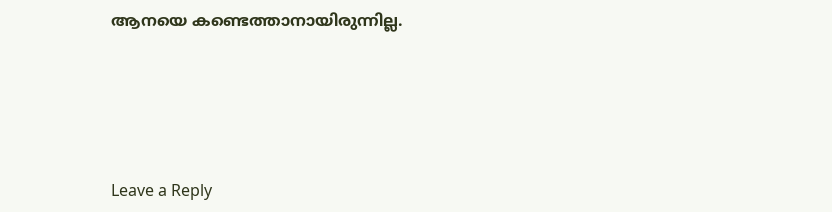ആനയെ കണ്ടെത്താനായിരുന്നില്ല.





Leave a Reply